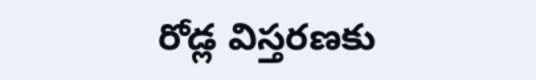రోడ్ల విస్తరణకు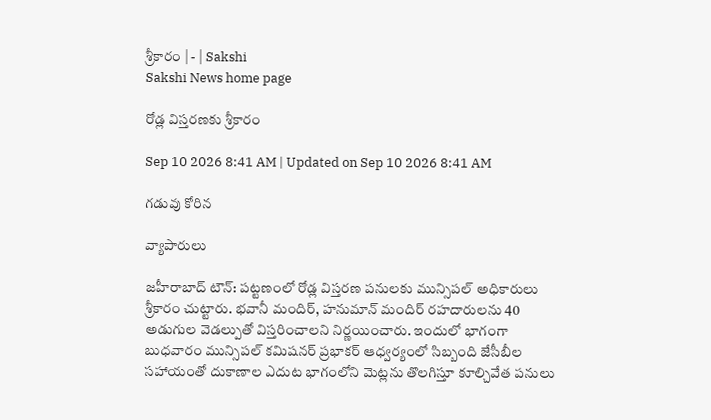శ్రీకారం | - | Sakshi
Sakshi News home page

రోడ్ల విస్తరణకు శ్రీకారం

Sep 10 2026 8:41 AM | Updated on Sep 10 2026 8:41 AM

గడువు కోరిన

వ్యాపారులు

జహీరాబాద్‌ టౌన్‌: పట్టణంలో రోడ్ల విస్తరణ పనులకు మున్సిపల్‌ అధికారులు శ్రీకారం చుట్టారు. భవానీ మందిర్‌, హనుమాన్‌ మందిర్‌ రహదారులను 40 అడుగుల వెడల్పుతో విస్తరించాలని నిర్ణయించారు. ఇందులో భాగంగా బుధవారం మున్సిపల్‌ కమిషనర్‌ ప్రభాకర్‌ ఆధ్వర్యంలో సిబ్బంది జేసీబీల సహాయంతో దుకాణాల ఎదుట భాగంలోని మెట్లను తొలగిస్తూ కూల్చివేత పనులు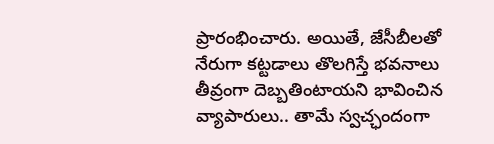ప్రారంభించారు. అయితే, జేసీబీలతో నేరుగా కట్టడాలు తొలగిస్తే భవనాలు తీవ్రంగా దెబ్బతింటాయని భావించిన వ్యాపారులు.. తామే స్వచ్ఛందంగా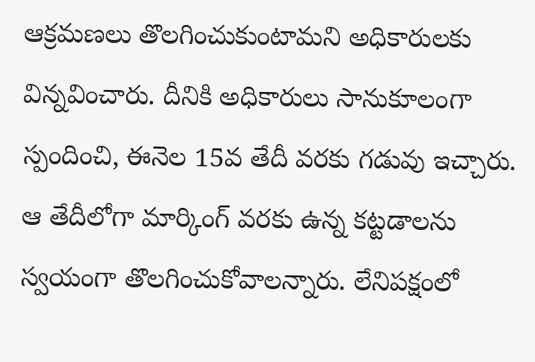ఆక్రమణలు తొలగించుకుంటామని అధికారులకు విన్నవించారు. దీనికి అధికారులు సానుకూలంగా స్పందించి, ఈనెల 15వ తేదీ వరకు గడువు ఇచ్చారు. ఆ తేదీలోగా మార్కింగ్‌ వరకు ఉన్న కట్టడాలను స్వయంగా తొలగించుకోవాలన్నారు. లేనిపక్షంలో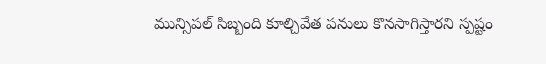మున్సిపల్‌ సిబ్బంది కూల్చివేత పనులు కొనసాగిస్తారని స్పష్టం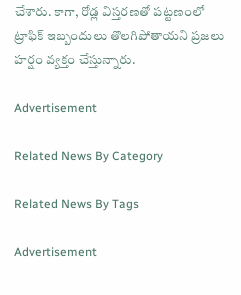చేశారు. కాగా, రోడ్ల విస్తరణతో పట్టణంలో ట్రాఫిక్‌ ఇబ్బందులు తొలగిపోతాయని ప్రజలు హర్షం వ్యక్తం చేస్తున్నారు.

Advertisement

Related News By Category

Related News By Tags

Advertisement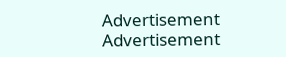Advertisement
Advertisement